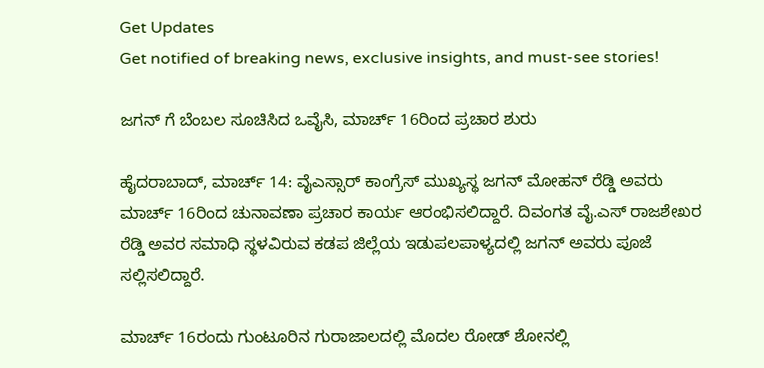Get Updates
Get notified of breaking news, exclusive insights, and must-see stories!

ಜಗನ್ ಗೆ ಬೆಂಬಲ ಸೂಚಿಸಿದ ಒವೈಸಿ, ಮಾರ್ಚ್ 16ರಿಂದ ಪ್ರಚಾರ ಶುರು

ಹೈದರಾಬಾದ್, ಮಾರ್ಚ್ 14: ವೈಎಸ್ಸಾರ್ ಕಾಂಗ್ರೆಸ್ ಮುಖ್ಯಸ್ಥ ಜಗನ್ ಮೋಹನ್ ರೆಡ್ಡಿ ಅವರು ಮಾರ್ಚ್ 16ರಿಂದ ಚುನಾವಣಾ ಪ್ರಚಾರ ಕಾರ್ಯ ಆರಂಭಿಸಲಿದ್ದಾರೆ. ದಿವಂಗತ ವೈ.ಎಸ್ ರಾಜಶೇಖರ ರೆಡ್ಡಿ ಅವರ ಸಮಾಧಿ ಸ್ಥಳವಿರುವ ಕಡಪ ಜಿಲ್ಲೆಯ ಇಡುಪಲಪಾಳ್ಯದಲ್ಲಿ ಜಗನ್ ಅವರು ಪೂಜೆ ಸಲ್ಲಿಸಲಿದ್ದಾರೆ.

ಮಾರ್ಚ್ 16ರಂದು ಗುಂಟೂರಿನ ಗುರಾಜಾಲದಲ್ಲಿ ಮೊದಲ ರೋಡ್ ಶೋನಲ್ಲಿ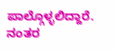ಪಾಲ್ಗೊಳ್ಳಲಿದ್ದಾರೆ. ನಂತರ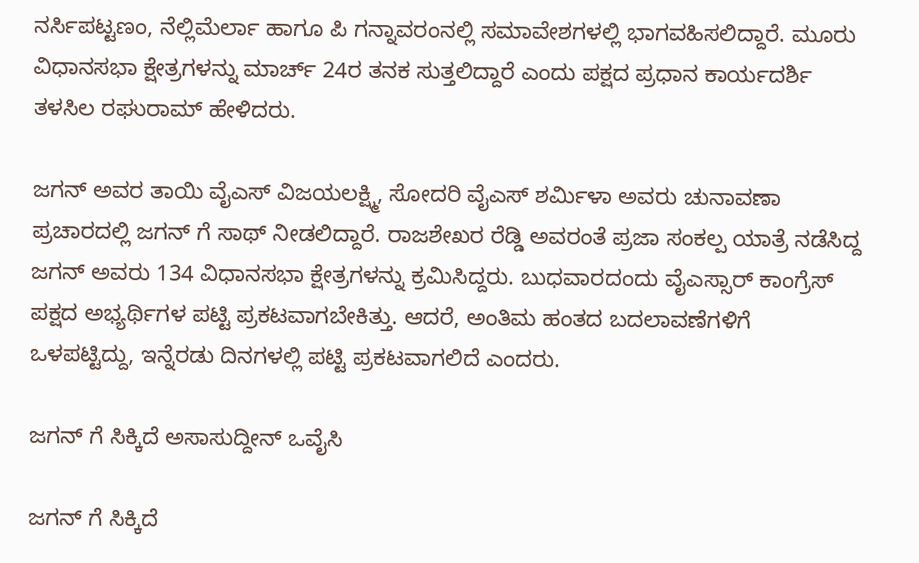ನರ್ಸಿಪಟ್ಟಣಂ, ನೆಲ್ಲಿಮೆರ್ಲಾ ಹಾಗೂ ಪಿ ಗನ್ನಾವರಂನಲ್ಲಿ ಸಮಾವೇಶಗಳಲ್ಲಿ ಭಾಗವಹಿಸಲಿದ್ದಾರೆ. ಮೂರು ವಿಧಾನಸಭಾ ಕ್ಷೇತ್ರಗಳನ್ನು ಮಾರ್ಚ್ 24ರ ತನಕ ಸುತ್ತಲಿದ್ದಾರೆ ಎಂದು ಪಕ್ಷದ ಪ್ರಧಾನ ಕಾರ್ಯದರ್ಶಿ ತಳಸಿಲ ರಘುರಾಮ್ ಹೇಳಿದರು.

ಜಗನ್ ಅವರ ತಾಯಿ ವೈಎಸ್ ವಿಜಯಲಕ್ಷ್ಮಿ, ಸೋದರಿ ವೈಎಸ್ ಶರ್ಮಿಳಾ ಅವರು ಚುನಾವಣಾ ಪ್ರಚಾರದಲ್ಲಿ ಜಗನ್ ಗೆ ಸಾಥ್ ನೀಡಲಿದ್ದಾರೆ. ರಾಜಶೇಖರ ರೆಡ್ಡಿ ಅವರಂತೆ ಪ್ರಜಾ ಸಂಕಲ್ಪ ಯಾತ್ರೆ ನಡೆಸಿದ್ದ ಜಗನ್ ಅವರು 134 ವಿಧಾನಸಭಾ ಕ್ಷೇತ್ರಗಳನ್ನು ಕ್ರಮಿಸಿದ್ದರು. ಬುಧವಾರದಂದು ವೈಎಸ್ಸಾರ್ ಕಾಂಗ್ರೆಸ್ ಪಕ್ಷದ ಅಭ್ಯರ್ಥಿಗಳ ಪಟ್ಟಿ ಪ್ರಕಟವಾಗಬೇಕಿತ್ತು. ಆದರೆ, ಅಂತಿಮ ಹಂತದ ಬದಲಾವಣೆಗಳಿಗೆ ಒಳಪಟ್ಟಿದ್ದು, ಇನ್ನೆರಡು ದಿನಗಳಲ್ಲಿ ಪಟ್ಟಿ ಪ್ರಕಟವಾಗಲಿದೆ ಎಂದರು.

ಜಗನ್ ಗೆ ಸಿಕ್ಕಿದೆ ಅಸಾಸುದ್ದೀನ್ ಒವೈಸಿ

ಜಗನ್ ಗೆ ಸಿಕ್ಕಿದೆ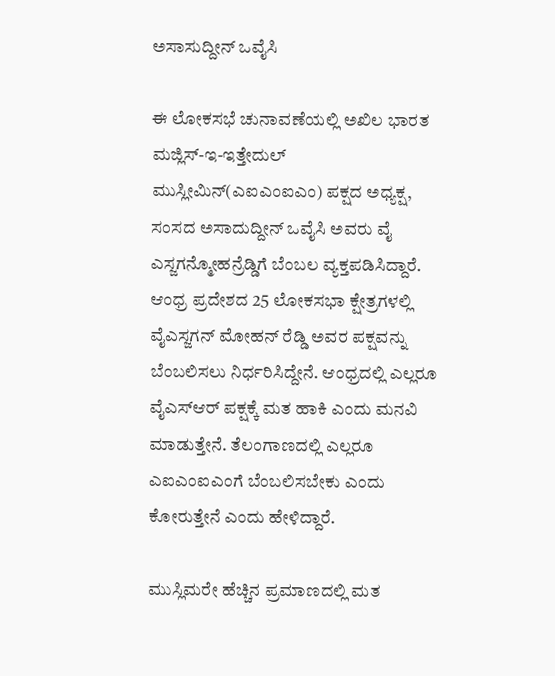ಅಸಾಸುದ್ದೀನ್ ಒವೈಸಿ

ಈ ಲೋಕಸಭೆ ಚುನಾವಣೆಯಲ್ಲಿ ಅಖಿಲ ಭಾರತ ಮಜ್ಲಿಸ್-ಇ-ಇತ್ತೇದುಲ್ ಮುಸ್ಲೀಮಿನ್(ಎಐಎಂಐಎಂ) ಪಕ್ಷದ ಅಧ್ಯಕ್ಷ, ಸಂಸದ ಅಸಾದುದ್ದೀನ್ ಒವೈಸಿ ಅವರು ವೈ ಎಸ್ಜಗನ್ಮೋಹನ್ರೆಡ್ಡಿಗೆ ಬೆಂಬಲ ವ್ಯಕ್ತಪಡಿಸಿದ್ದಾರೆ. ಆಂಧ್ರ ಪ್ರದೇಶದ 25 ಲೋಕಸಭಾ ಕ್ಷೇತ್ರಗಳಲ್ಲಿ ವೈಎಸ್ಜಗನ್ ಮೋಹನ್ ರೆಡ್ಡಿ ಅವರ ಪಕ್ಷವನ್ನು ಬೆಂಬಲಿಸಲು ನಿರ್ಧರಿಸಿದ್ದೇನೆ. ಆಂಧ್ರದಲ್ಲಿ ಎಲ್ಲರೂ ವೈಎಸ್ಆರ್ ಪಕ್ಷಕ್ಕೆ ಮತ ಹಾಕಿ ಎಂದು ಮನವಿ ಮಾಡುತ್ತೇನೆ. ತೆಲಂಗಾಣದಲ್ಲಿ ಎಲ್ಲರೂ ಎಐಎಂಐಎಂಗೆ ಬೆಂಬಲಿಸಬೇಕು ಎಂದು ಕೋರುತ್ತೇನೆ ಎಂದು ಹೇಳಿದ್ದಾರೆ.

ಮುಸ್ಲಿಮರೇ ಹೆಚ್ಚಿನ ಪ್ರಮಾಣದಲ್ಲಿ ಮತ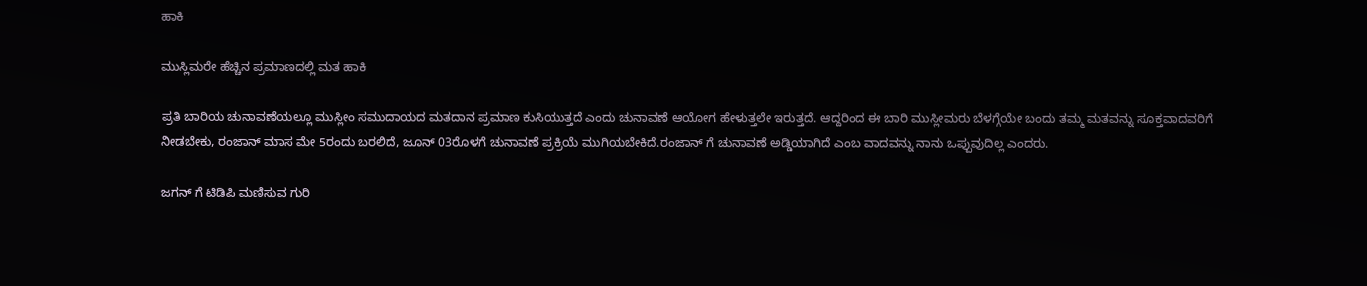ಹಾಕಿ

ಮುಸ್ಲಿಮರೇ ಹೆಚ್ಚಿನ ಪ್ರಮಾಣದಲ್ಲಿ ಮತ ಹಾಕಿ

ಪ್ರತಿ ಬಾರಿಯ ಚುನಾವಣೆಯಲ್ಲೂ ಮುಸ್ಲೀಂ ಸಮುದಾಯದ ಮತದಾನ ಪ್ರಮಾಣ ಕುಸಿಯುತ್ತದೆ ಎಂದು ಚುನಾವಣೆ ಆಯೋಗ ಹೇಳುತ್ತಲೇ ಇರುತ್ತದೆ. ಆದ್ದರಿಂದ ಈ ಬಾರಿ ಮುಸ್ಲೀಮರು ಬೆಳಗ್ಗೆಯೇ ಬಂದು ತಮ್ಮ ಮತವನ್ನು ಸೂಕ್ತವಾದವರಿಗೆ ನೀಡಬೇಕು, ರಂಜಾನ್ ಮಾಸ ಮೇ 5ರಂದು ಬರಲಿದೆ, ಜೂನ್ 03ರೊಳಗೆ ಚುನಾವಣೆ ಪ್ರಕ್ರಿಯೆ ಮುಗಿಯಬೇಕಿದೆ.ರಂಜಾನ್ ಗೆ ಚುನಾವಣೆ ಅಡ್ಡಿಯಾಗಿದೆ ಎಂಬ ವಾದವನ್ನು ನಾನು ಒಪ್ಪುವುದಿಲ್ಲ ಎಂದರು.

ಜಗನ್ ಗೆ ಟಿಡಿಪಿ ಮಣಿಸುವ ಗುರಿ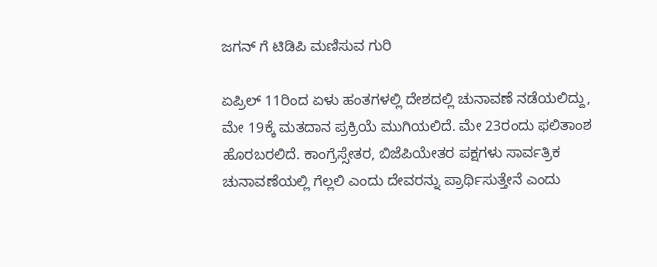ಜಗನ್ ಗೆ ಟಿಡಿಪಿ ಮಣಿಸುವ ಗುರಿ

ಏಪ್ರಿಲ್ 11ರಿಂದ ಏಳು ಹಂತಗಳಲ್ಲಿ ದೇಶದಲ್ಲಿ ಚುನಾವಣೆ ನಡೆಯಲಿದ್ದು, ಮೇ 19ಕ್ಕೆ ಮತದಾನ ಪ್ರಕ್ರಿಯೆ ಮುಗಿಯಲಿದೆ. ಮೇ 23ರಂದು ಫಲಿತಾಂಶ ಹೊರಬರಲಿದೆ. ಕಾಂಗ್ರೆಸ್ಸೇತರ, ಬಿಜೆಪಿಯೇತರ ಪಕ್ಷಗಳು ಸಾರ್ವತ್ರಿಕ ಚುನಾವಣೆಯಲ್ಲಿ ಗೆಲ್ಲಲಿ ಎಂದು ದೇವರನ್ನು ಪ್ರಾರ್ಥಿಸುತ್ತೇನೆ ಎಂದು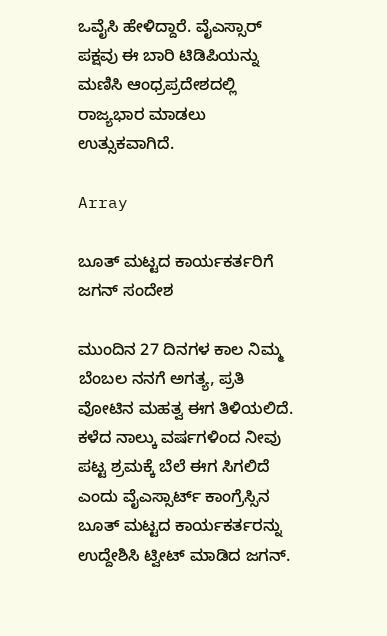ಒವೈಸಿ ಹೇಳಿದ್ದಾರೆ. ವೈಎಸ್ಸಾರ್ ಪಕ್ಷವು ಈ ಬಾರಿ ಟಿಡಿಪಿಯನ್ನು ಮಣಿಸಿ ಆಂಧ್ರಪ್ರದೇಶದಲ್ಲಿ ರಾಜ್ಯಭಾರ ಮಾಡಲು ಉತ್ಸುಕವಾಗಿದೆ.

Array

ಬೂತ್ ಮಟ್ಟದ ಕಾರ್ಯಕರ್ತರಿಗೆ ಜಗನ್ ಸಂದೇಶ

ಮುಂದಿನ 27 ದಿನಗಳ ಕಾಲ ನಿಮ್ಮ ಬೆಂಬಲ ನನಗೆ ಅಗತ್ಯ, ಪ್ರತಿ ವೋಟಿನ ಮಹತ್ವ ಈಗ ತಿಳಿಯಲಿದೆ. ಕಳೆದ ನಾಲ್ಕು ವರ್ಷಗಳಿಂದ ನೀವು ಪಟ್ಟ ಶ್ರಮಕ್ಕೆ ಬೆಲೆ ಈಗ ಸಿಗಲಿದೆ ಎಂದು ವೈಎಸ್ಸಾರ್ಟ್ ಕಾಂಗ್ರೆಸ್ಸಿನ ಬೂತ್ ಮಟ್ಟದ ಕಾರ್ಯಕರ್ತರನ್ನು ಉದ್ದೇಶಿಸಿ ಟ್ವೀಟ್ ಮಾಡಿದ ಜಗನ್.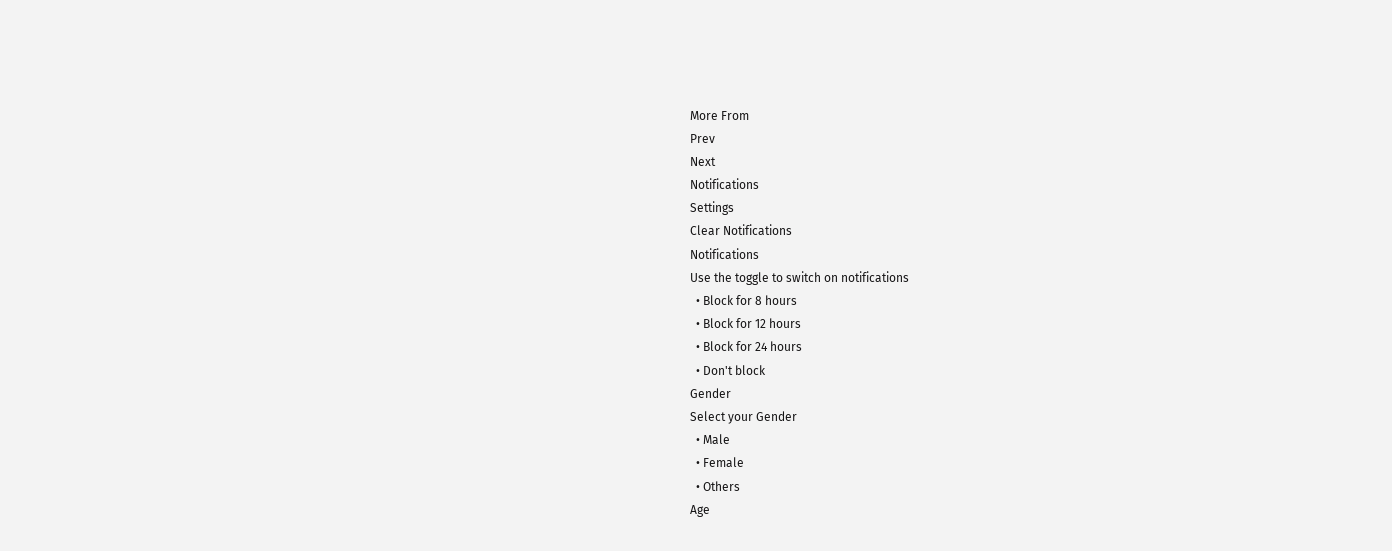More From
Prev
Next
Notifications
Settings
Clear Notifications
Notifications
Use the toggle to switch on notifications
  • Block for 8 hours
  • Block for 12 hours
  • Block for 24 hours
  • Don't block
Gender
Select your Gender
  • Male
  • Female
  • Others
Age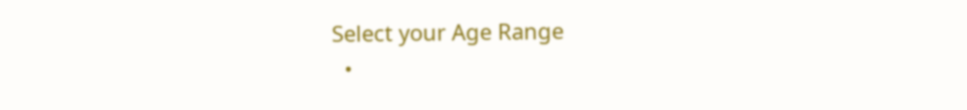Select your Age Range
  •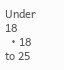Under 18
  • 18 to 25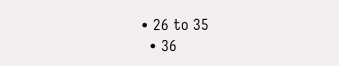• 26 to 35
  • 36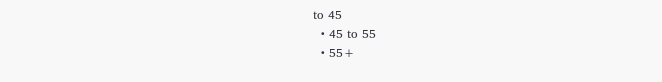to 45
  • 45 to 55
  • 55+